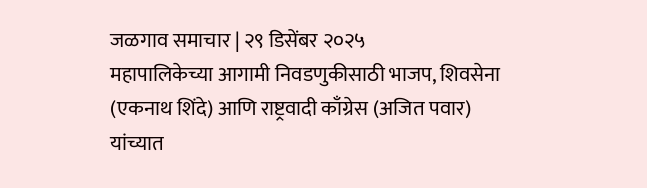जळगाव समाचार | २९ डिसेंबर २०२५
महापालिकेच्या आगामी निवडणुकीसाठी भाजप, शिवसेना (एकनाथ शिंदे) आणि राष्ट्रवादी काँग्रेस (अजित पवार) यांच्यात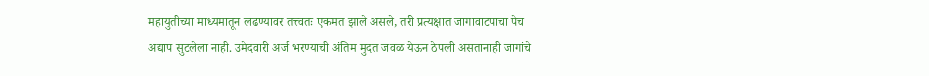महायुतीच्या माध्यमातून लढण्यावर तत्त्वतः एकमत झाले असले, तरी प्रत्यक्षात जागावाटपाचा पेच अद्याप सुटलेला नाही. उमेदवारी अर्ज भरण्याची अंतिम मुदत जवळ येऊन ठेपली असतानाही जागांचे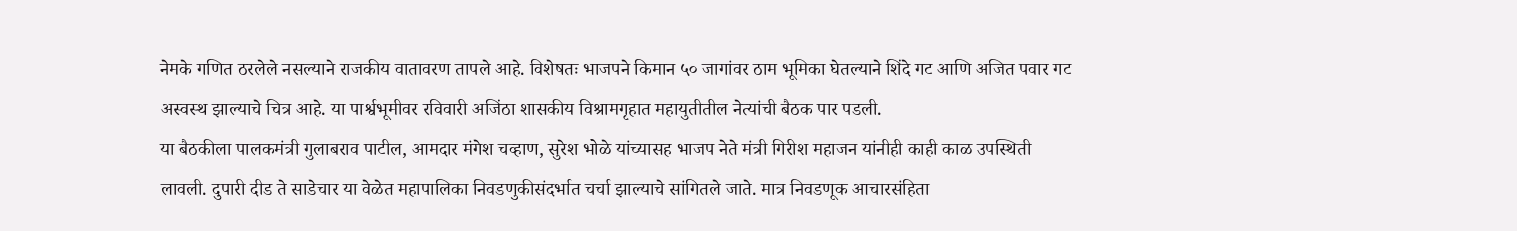नेमके गणित ठरलेले नसल्याने राजकीय वातावरण तापले आहे. विशेषतः भाजपने किमान ५० जागांवर ठाम भूमिका घेतल्याने शिंदे गट आणि अजित पवार गट अस्वस्थ झाल्याचे चित्र आहे. या पार्श्वभूमीवर रविवारी अजिंठा शासकीय विश्रामगृहात महायुतीतील नेत्यांची बैठक पार पडली.
या बैठकीला पालकमंत्री गुलाबराव पाटील, आमदार मंगेश चव्हाण, सुरेश भोळे यांच्यासह भाजप नेते मंत्री गिरीश महाजन यांनीही काही काळ उपस्थिती लावली. दुपारी दीड ते साडेचार या वेळेत महापालिका निवडणुकीसंदर्भात चर्चा झाल्याचे सांगितले जाते. मात्र निवडणूक आचारसंहिता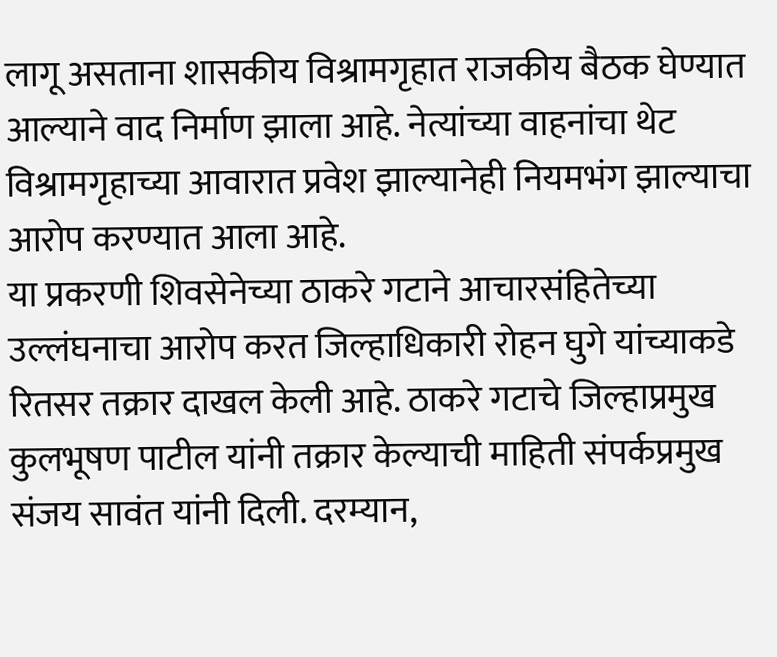लागू असताना शासकीय विश्रामगृहात राजकीय बैठक घेण्यात आल्याने वाद निर्माण झाला आहे. नेत्यांच्या वाहनांचा थेट विश्रामगृहाच्या आवारात प्रवेश झाल्यानेही नियमभंग झाल्याचा आरोप करण्यात आला आहे.
या प्रकरणी शिवसेनेच्या ठाकरे गटाने आचारसंहितेच्या उल्लंघनाचा आरोप करत जिल्हाधिकारी रोहन घुगे यांच्याकडे रितसर तक्रार दाखल केली आहे. ठाकरे गटाचे जिल्हाप्रमुख कुलभूषण पाटील यांनी तक्रार केल्याची माहिती संपर्कप्रमुख संजय सावंत यांनी दिली. दरम्यान,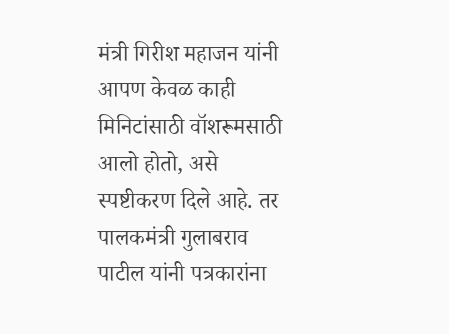मंत्री गिरीश महाजन यांनी आपण केवळ काही मिनिटांसाठी वॉशरूमसाठी आलो होतो, असे स्पष्टीकरण दिले आहे. तर पालकमंत्री गुलाबराव पाटील यांनी पत्रकारांना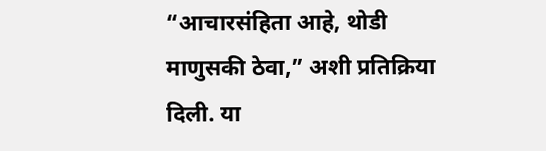“आचारसंहिता आहे, थोडी माणुसकी ठेवा,” अशी प्रतिक्रिया दिली. या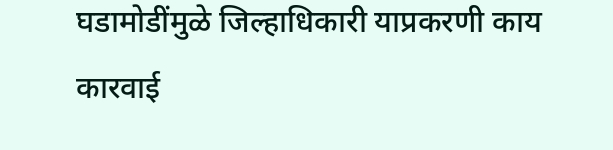घडामोडींमुळे जिल्हाधिकारी याप्रकरणी काय कारवाई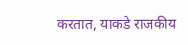करतात, याकडे राजकीय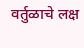वर्तुळाचे लक्ष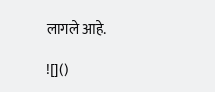लागले आहे.

![]()